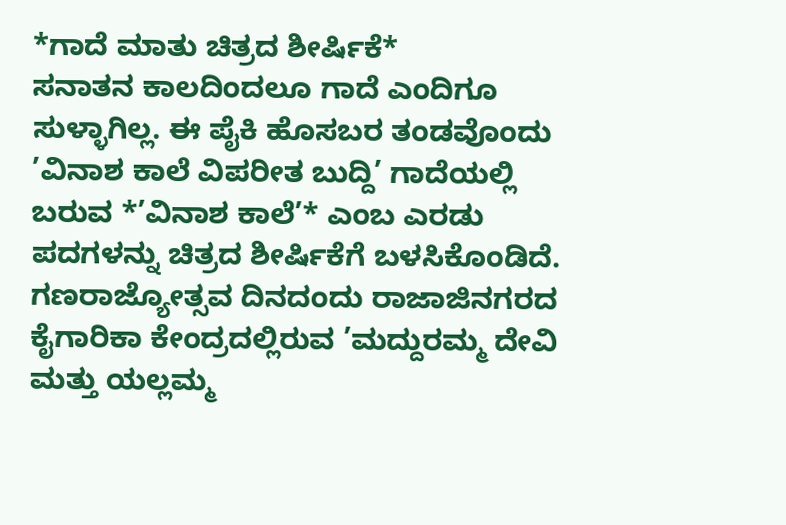*ಗಾದೆ ಮಾತು ಚಿತ್ರದ ಶೀರ್ಷಿಕೆ*
ಸನಾತನ ಕಾಲದಿಂದಲೂ ಗಾದೆ ಎಂದಿಗೂ ಸುಳ್ಳಾಗಿಲ್ಲ. ಈ ಪೈಕಿ ಹೊಸಬರ ತಂಡವೊಂದು ’ವಿನಾಶ ಕಾಲೆ ವಿಪರೀತ ಬುದ್ದಿ’ ಗಾದೆಯಲ್ಲಿ ಬರುವ *’ವಿನಾಶ ಕಾಲೆ’* ಎಂಬ ಎರಡು ಪದಗಳನ್ನು ಚಿತ್ರದ ಶೀರ್ಷಿಕೆಗೆ ಬಳಸಿಕೊಂಡಿದೆ. ಗಣರಾಜ್ಯೋತ್ಸವ ದಿನದಂದು ರಾಜಾಜಿನಗರದ ಕೈಗಾರಿಕಾ ಕೇಂದ್ರದಲ್ಲಿರುವ ’ಮದ್ದುರಮ್ಮ ದೇವಿ ಮತ್ತು ಯಲ್ಲಮ್ಮ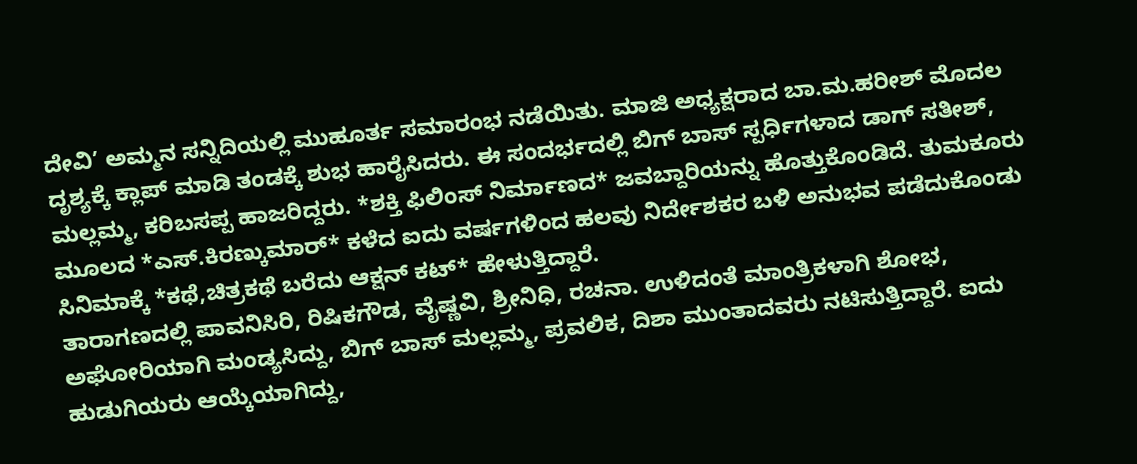ದೇವಿ’ ಅಮ್ಮನ ಸನ್ನಿದಿಯಲ್ಲಿ ಮುಹೂರ್ತ ಸಮಾರಂಭ ನಡೆಯಿತು. ಮಾಜಿ ಅಧ್ಯಕ್ಷರಾದ ಬಾ.ಮ.ಹರೀಶ್ ಮೊದಲ ದೃಶ್ಯಕ್ಕೆ ಕ್ಲಾಪ್ ಮಾಡಿ ತಂಡಕ್ಕೆ ಶುಭ ಹಾರೈಸಿದರು. ಈ ಸಂದರ್ಭದಲ್ಲಿ ಬಿಗ್ ಬಾಸ್ ಸ್ಪರ್ಧಿಗಳಾದ ಡಾಗ್ ಸತೀಶ್, ಮಲ್ಲಮ್ಮ, ಕರಿಬಸಪ್ಪ ಹಾಜರಿದ್ದರು. *ಶಕ್ತಿ ಫಿಲಿಂಸ್ ನಿರ್ಮಾಣದ* ಜವಬ್ದಾರಿಯನ್ನು ಹೊತ್ತುಕೊಂಡಿದೆ. ತುಮಕೂರು ಮೂಲದ *ಎಸ್.ಕಿರಣ್ಕುಮಾರ್* ಕಳೆದ ಐದು ವರ್ಷಗಳಿಂದ ಹಲವು ನಿರ್ದೇಶಕರ ಬಳಿ ಅನುಭವ ಪಡೆದುಕೊಂಡು ಸಿನಿಮಾಕ್ಕೆ *ಕಥೆ,ಚಿತ್ರಕಥೆ ಬರೆದು ಆಕ್ಷನ್ ಕಟ್* ಹೇಳುತ್ತಿದ್ದಾರೆ.
ತಾರಾಗಣದಲ್ಲಿ ಪಾವನಿಸಿರಿ, ರಿಷಿಕಗೌಡ, ವೈಷ್ಣವಿ, ಶ್ರೀನಿಧಿ, ರಚನಾ. ಉಳಿದಂತೆ ಮಾಂತ್ರಿಕಳಾಗಿ ಶೋಭ, ಅಘೋರಿಯಾಗಿ ಮಂಡ್ಯಸಿದ್ದು, ಬಿಗ್ ಬಾಸ್ ಮಲ್ಲಮ್ಮ, ಪ್ರವಲಿಕ, ದಿಶಾ ಮುಂತಾದವರು ನಟಿಸುತ್ತಿದ್ದಾರೆ. ಐದು ಹುಡುಗಿಯರು ಆಯ್ಕೆಯಾಗಿದ್ದು,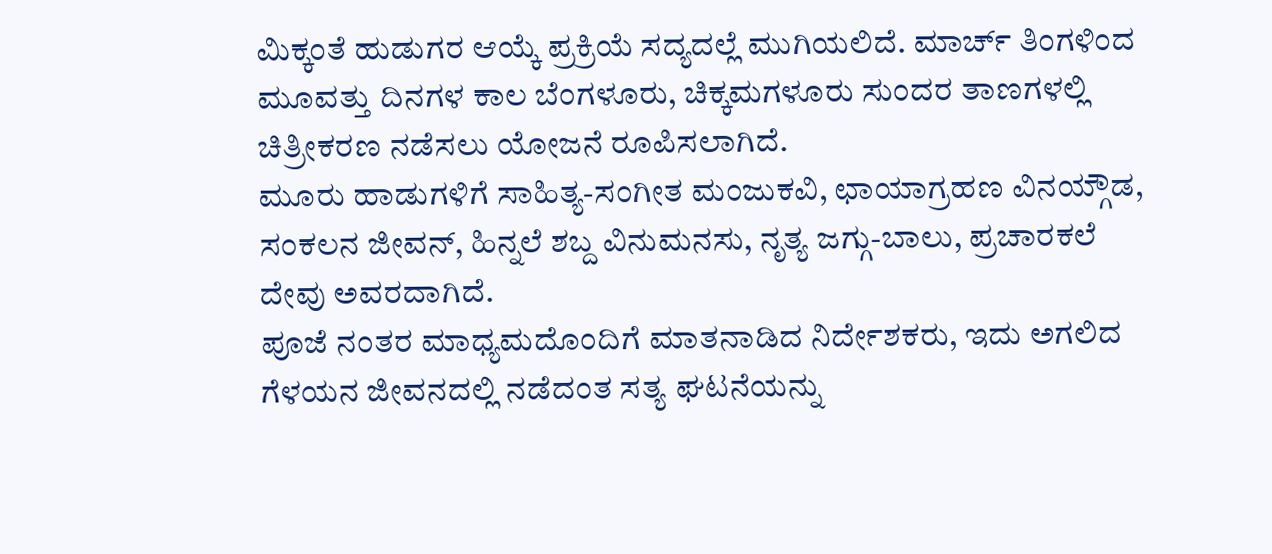ಮಿಕ್ಕಂತೆ ಹುಡುಗರ ಆಯ್ಕೆ ಪ್ರಕ್ರಿಯೆ ಸದ್ಯದಲ್ಲೆ ಮುಗಿಯಲಿದೆ. ಮಾರ್ಚ್ ತಿಂಗಳಿಂದ ಮೂವತ್ತು ದಿನಗಳ ಕಾಲ ಬೆಂಗಳೂರು, ಚಿಕ್ಕಮಗಳೂರು ಸುಂದರ ತಾಣಗಳಲ್ಲಿ ಚಿತ್ರೀಕರಣ ನಡೆಸಲು ಯೋಜನೆ ರೂಪಿಸಲಾಗಿದೆ.
ಮೂರು ಹಾಡುಗಳಿಗೆ ಸಾಹಿತ್ಯ-ಸಂಗೀತ ಮಂಜುಕವಿ, ಛಾಯಾಗ್ರಹಣ ವಿನಯ್ಗೌಡ, ಸಂಕಲನ ಜೀವನ್, ಹಿನ್ನಲೆ ಶಬ್ದ ವಿನುಮನಸು, ನೃತ್ಯ ಜಗ್ಗು-ಬಾಲು, ಪ್ರಚಾರಕಲೆ ದೇವು ಅವರದಾಗಿದೆ.
ಪೂಜೆ ನಂತರ ಮಾಧ್ಯಮದೊಂದಿಗೆ ಮಾತನಾಡಿದ ನಿರ್ದೇಶಕರು, ಇದು ಅಗಲಿದ ಗೆಳಯನ ಜೀವನದಲ್ಲಿ ನಡೆದಂತ ಸತ್ಯ ಘಟನೆಯನ್ನು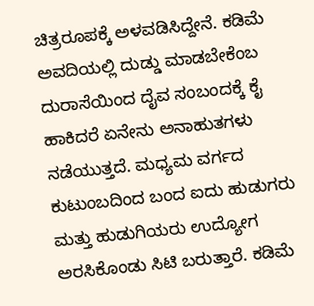ಚಿತ್ರರೂಪಕ್ಕೆ ಅಳವಡಿಸಿದ್ದೇನೆ. ಕಡಿಮೆ ಅವದಿಯಲ್ಲಿ ದುಡ್ಡು ಮಾಡಬೇಕೆಂಬ ದುರಾಸೆಯಿಂದ ದೈವ ಸಂಬಂದಕ್ಕೆ ಕೈ ಹಾಕಿದರೆ ಏನೇನು ಅನಾಹುತಗಳು ನಡೆಯುತ್ತದೆ. ಮಧ್ಯಮ ವರ್ಗದ ಕುಟುಂಬದಿಂದ ಬಂದ ಐದು ಹುಡುಗರು ಮತ್ತು ಹುಡುಗಿಯರು ಉದ್ಯೋಗ ಅರಸಿಕೊಂಡು ಸಿಟಿ ಬರುತ್ತಾರೆ. ಕಡಿಮೆ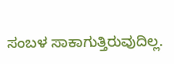ಸಂಬಳ ಸಾಕಾಗುತ್ತಿರುವುದಿಲ್ಲ.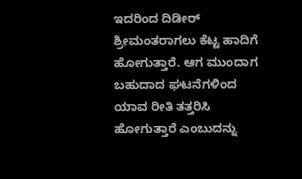ಇದರಿಂದ ದಿಡೀರ್ ಶ್ರೀಮಂತರಾಗಲು ಕೆಟ್ಟ ಹಾದಿಗೆ ಹೋಗುತ್ತಾರೆ. ಆಗ ಮುಂದಾಗ ಬಹುದಾದ ಘಟನೆಗಳಿಂದ ಯಾವ ರೀತಿ ತತ್ತರಿಸಿ ಹೋಗುತ್ತಾರೆ ಎಂಬುದನ್ನು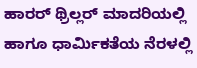ಹಾರರ್ ಥ್ರಿಲ್ಲರ್ ಮಾದರಿಯಲ್ಲಿ ಹಾಗೂ ಧಾರ್ಮಿಕತೆಯ ನೆರಳಲ್ಲಿ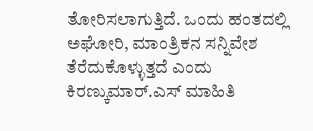ತೋರಿಸಲಾಗುತ್ತಿದೆ. ಒಂದು ಹಂತದಲ್ಲಿ ಅಘೋರಿ, ಮಾಂತ್ರಿಕನ ಸನ್ನಿವೇಶ ತೆರೆದುಕೊಳ್ಳುತ್ತದೆ ಎಂದು ಕಿರಣ್ಕುಮಾರ್.ಎಸ್ ಮಾಹಿತಿ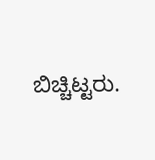ಬಿಚ್ಚಿಟ್ಟರು.